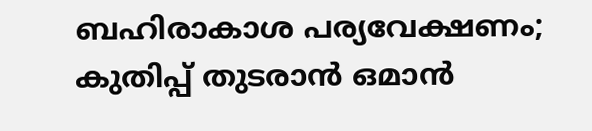ബഹിരാകാശ പര്യവേക്ഷണം; കുതിപ്പ് തുടരാൻ ഒമാൻ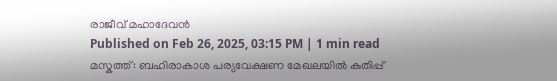രാജീവ് മഹാദേവൻ
Published on Feb 26, 2025, 03:15 PM | 1 min read
മസ്കത്ത്: ബഹിരാകാശ പര്യവേക്ഷണ മേഖലയിൽ കുതിപ്പ്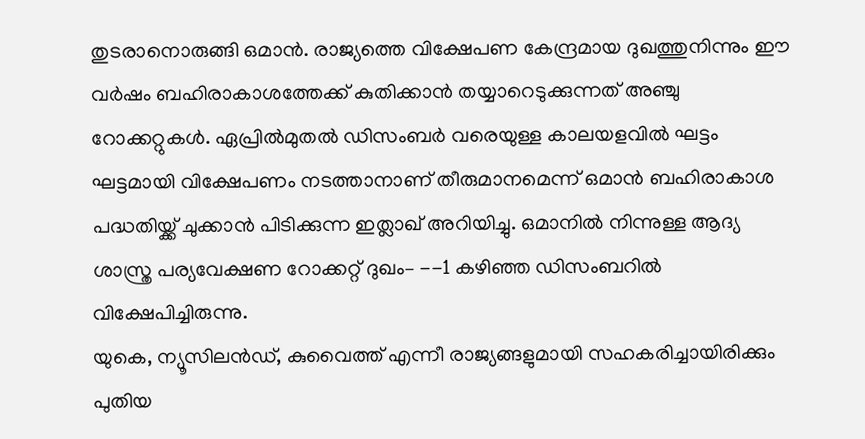തുടരാനൊരുങ്ങി ഒമാൻ. രാജ്യത്തെ വിക്ഷേപണ കേന്ദ്രമായ ദുഖത്തുനിന്നും ഈ വർഷം ബഹിരാകാശത്തേക്ക് കുതിക്കാൻ തയ്യാറെടുക്കുന്നത് അഞ്ചു റോക്കറ്റുകൾ. ഏപ്രിൽമുതൽ ഡിസംബർ വരെയുള്ള കാലയളവിൽ ഘട്ടം ഘട്ടമായി വിക്ഷേപണം നടത്താനാണ് തീരുമാനമെന്ന് ഒമാൻ ബഹിരാകാശ പദ്ധതിയ്ക്ക് ചുക്കാൻ പിടിക്കുന്ന ഇത്ലാഖ് അറിയിച്ചു. ഒമാനിൽ നിന്നുള്ള ആദ്യ ശാസ്ത്ര പര്യവേക്ഷണ റോക്കറ്റ് ദുഖം– --1 കഴിഞ്ഞ ഡിസംബറിൽ വിക്ഷേപിച്ചിരുന്നു.
യുകെ, ന്യൂസിലൻഡ്, കുവൈത്ത് എന്നീ രാജ്യങ്ങളുമായി സഹകരിച്ചായിരിക്കും പുതിയ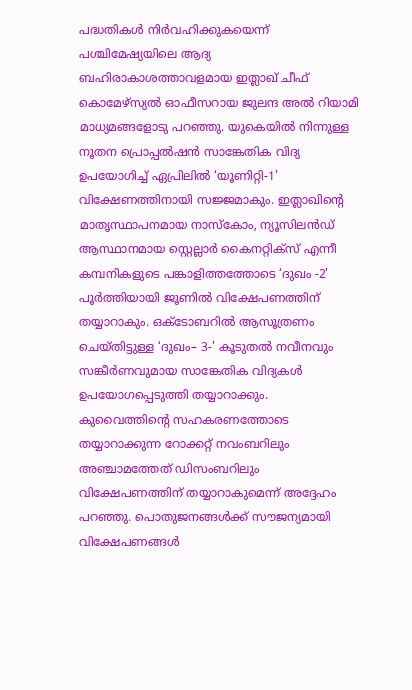പദ്ധതികൾ നിർവഹിക്കുകയെന്ന് പശ്ചിമേഷ്യയിലെ ആദ്യ ബഹിരാകാശത്താവളമായ ഇത്ലാഖ് ചീഫ് കൊമേഴ്സ്യൽ ഓഫീസറായ ജുലന്ദ അൽ റിയാമി മാധ്യമങ്ങളോടു പറഞ്ഞു. യുകെയിൽ നിന്നുള്ള നൂതന പ്രൊപ്പൽഷൻ സാങ്കേതിക വിദ്യ ഉപയോഗിച്ച് ഏപ്രിലിൽ ‘യൂണിറ്റി-1' വിക്ഷേണത്തിനായി സജ്ജമാകും. ഇത്ലാഖിന്റെ മാതൃസ്ഥാപനമായ നാസ്കോം, ന്യൂസിലൻഡ് ആസ്ഥാനമായ സ്റ്റെല്ലാർ കൈനറ്റിക്സ് എന്നീ കമ്പനികളുടെ പങ്കാളിത്തത്തോടെ ‘ദുഖം -2' പൂർത്തിയായി ജൂണിൽ വിക്ഷേപണത്തിന് തയ്യാറാകും. ഒക്ടോബറിൽ ആസൂത്രണം ചെയ്തിട്ടുള്ള ‘ദുഖം– 3-' കൂടുതൽ നവീനവും സങ്കീർണവുമായ സാങ്കേതിക വിദ്യകൾ ഉപയോഗപ്പെടുത്തി തയ്യാറാക്കും. കുവൈത്തിന്റെ സഹകരണത്തോടെ തയ്യാറാക്കുന്ന റോക്കറ്റ് നവംബറിലും അഞ്ചാമത്തേത് ഡിസംബറിലും വിക്ഷേപണത്തിന് തയ്യാറാകുമെന്ന് അദ്ദേഹം പറഞ്ഞു. പൊതുജനങ്ങൾക്ക് സൗജന്യമായി വിക്ഷേപണങ്ങൾ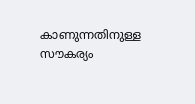കാണുന്നതിനുള്ള സൗകര്യം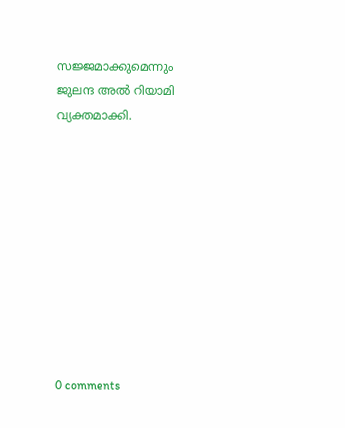സജ്ജമാക്കുമെന്നും ജുലന്ദ അൽ റിയാമി വ്യക്തമാക്കി.










0 comments